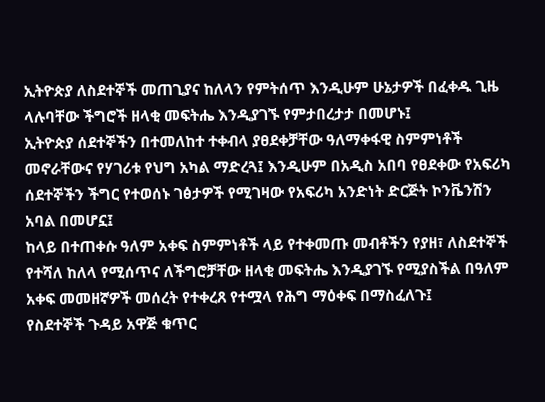ኢትዮጵያ ለስደተኞች መጠጊያና ከለላን የምትሰጥ እንዲሁም ሁኔታዎች በፈቀዱ ጊዜ ላሉባቸው ችግሮች ዘላቂ መፍትሔ እንዲያገኙ የምታበረታታ በመሆኑ፤
ኢትዮጵያ ሰደተኞችን በተመለከተ ተቀብላ ያፀደቀቻቸው ዓለማቀፋዊ ስምምነቶች መኖራቸውና የሃገሪቱ የህግ አካል ማድረጓ፤ እንዲሁም በአዲስ አበባ የፀደቀው የአፍሪካ ሰደተኞችን ችግር የተወሰኑ ገፅታዎች የሚገዛው የአፍሪካ አንድነት ድርጅት ኮንቬንሽን አባል በመሆኗ፤
ከላይ በተጠቀሱ ዓለም አቀፍ ስምምነቶች ላይ የተቀመጡ መብቶችን የያዘ፣ ለስደተኞች የተሻለ ከለላ የሚሰጥና ለችግሮቻቸው ዘላቂ መፍትሔ እንዲያገኙ የሚያስችል በዓለም አቀፍ መመዘኛዎች መሰረት የተቀረጸ የተሟላ የሕግ ማዕቀፍ በማስፈለጉ፤
የስደተኞች ጉዳይ አዋጅ ቁጥር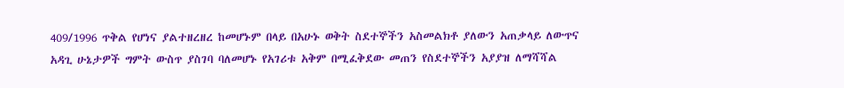409/1996 ጥቅል የሆነና ያልተዘረዘረ ከመሆኑም በላይ በአሁኑ ወቅት ስደተኞችን አስመልክቶ ያለውን አጠቃላይ ለውጥና አዳጊ ሁኔታዎች ግምት ውስጥ ያስገባ ባለመሆኑ የአገሪቱ አቅም በሚፈቅደው መጠን የስደተኞችን አያያዝ ለማሻሻል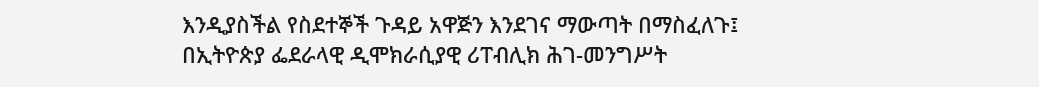እንዲያስችል የስደተኞች ጉዳይ አዋጅን እንደገና ማውጣት በማስፈለጉ፤
በኢትዮጵያ ፌደራላዊ ዲሞክራሲያዊ ሪፐብሊክ ሕገ-መንግሥት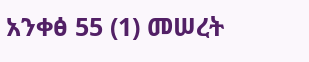አንቀፅ 55 (1) መሠረት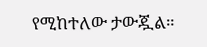የሚከተለው ታውጇል።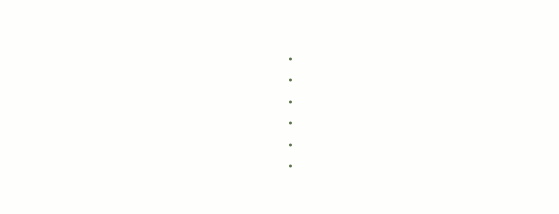•
•
•
•
•
•